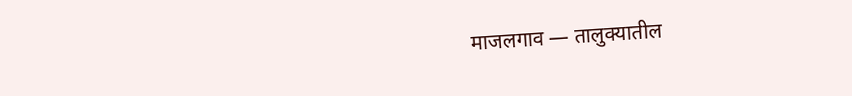माजलगाव — तालुक्यातील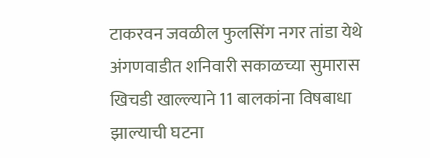टाकरवन जवळील फुलसिंग नगर तांडा येथे अंगणवाडीत शनिवारी सकाळच्या सुमारास खिचडी खाल्ल्याने 11 बालकांना विषबाधा झाल्याची घटना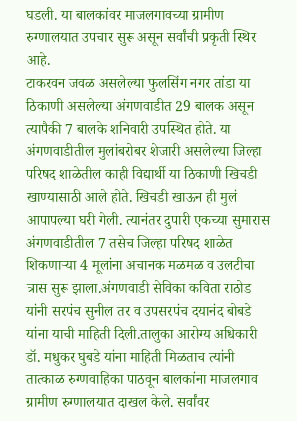घडली. या बालकांवर माजलगावच्या ग्रामीण रुग्णालयात उपचार सुरू असून सर्वांची प्रकृती स्थिर आहे.
टाकरवन जवळ असलेल्या फुलसिंग नगर तांडा या ठिकाणी असलेल्या अंगणवाडीत 29 बालक असून त्यापैकी 7 बालके शनिवारी उपस्थित होते. या अंगणवाडीतील मुलांबरोबर शेजारी असलेल्या जिल्हा परिषद शाळेतील काही विद्यार्थी या ठिकाणी खिचडी खाण्यासाठी आले होते. खिचडी खाऊन ही मुलं आपापल्या घरी गेली. त्यानंतर दुपारी एकच्या सुमारास अंगणवाडीतील 7 तसेच जिल्हा परिषद शाळेत शिकणाऱ्या 4 मूलांना अचानक मळमळ व उलटीचा त्रास सुरू झाला.अंगणवाडी सेविका कविता राठोड यांनी सरपंच सुनील तर व उपसरपंच दयानंद बोबडे यांना याची माहिती दिली.तालुका आरोग्य अधिकारी डॉ. मधुकर घुबडे यांना माहिती मिळताच त्यांनी तात्काळ रुग्णवाहिका पाठवून बालकांना माजलगाव ग्रामीण रुग्णालयात दाखल केले. सर्वांवर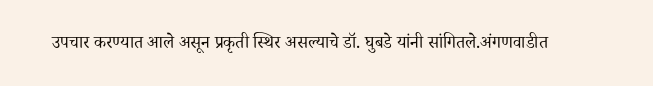उपचार करण्यात आले असून प्रकृती स्थिर असल्याचे डॉ. घुबडे यांनी सांगितले.अंगणवाडीत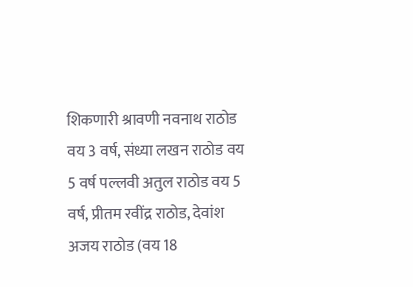शिकणारी श्रावणी नवनाथ राठोड वय 3 वर्ष, संध्या लखन राठोड वय 5 वर्ष पल्लवी अतुल राठोड वय 5 वर्ष, प्रीतम रवींद्र राठोड, देवांश अजय राठोड (वय 18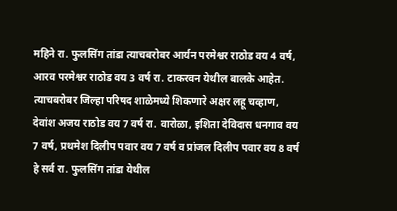महिने रा. फुलसिंग तांडा त्याचबरोबर आर्यन परमेश्वर राठोड वय 4 वर्ष, आरव परमेश्वर राठोड वय 3 वर्ष रा. टाकरवन येथील बालके आहेत. त्याचबरोबर जिल्हा परिषद शाळेमध्ये शिकणारे अक्षर लहू चव्हाण, देवांश अजय राठोड वय 7 वर्ष रा. वारोळा, इशिता देविदास धनगाव वय 7 वर्ष, प्रथमेश दिलीप पवार वय 7 वर्ष व प्रांजल दिलीप पवार वय 8 वर्ष हे सर्व रा. फुलसिंग तांडा येथील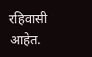रहिवासी आहेत.